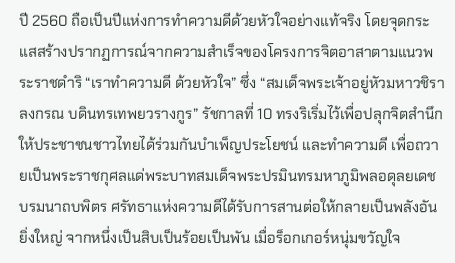ปี 2560 ถือเป็นปีแห่งการทำความดีด้วยหัวใจอย่างแท้จริง โดยจุดกระแสสร้างปรากฏการณ์จากความสำเร็จของโครงการจิตอาสาตามแนวพระราชดำริ “เราทำความดี ด้วยหัวใจ” ซึ่ง “สมเด็จพระเจ้าอยู่หัวมหาวชิราลงกรณ บดินทรเทพยวรางกูร” รัชกาลที่ 10 ทรงริเริ่มไว้เพื่อปลุกจิตสำนึกให้ประชาชนชาวไทยได้ร่วมกันบำเพ็ญประโยชน์ และทำความดี เพื่อถวายเป็นพระราชกุศลแด่พระบาทสมเด็จพระปรมินทรมหาภูมิพลอดุลยเดช บรมนาถบพิตร ศรัทธาแห่งความดีได้รับการสานต่อให้กลายเป็นพลังอันยิ่งใหญ่ จากหนึ่งเป็นสิบเป็นร้อยเป็นพัน เมื่อร็อกเกอร์หนุ่มขวัญใจ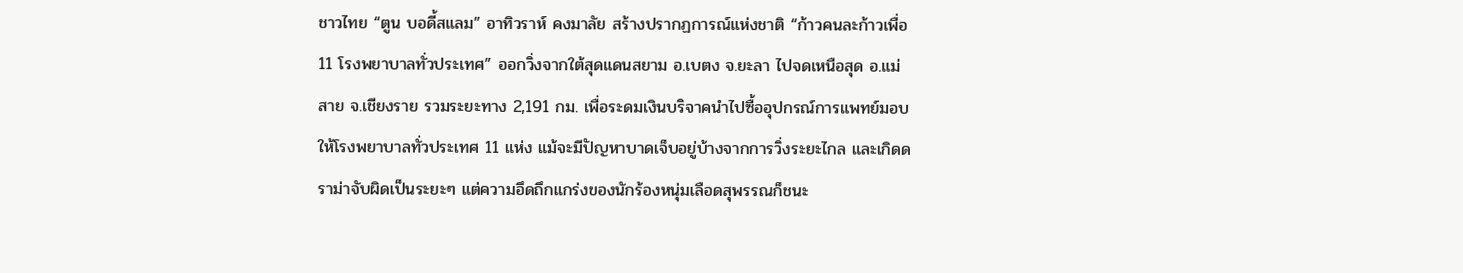ชาวไทย “ตูน บอดี้สแลม” อาทิวราห์ คงมาลัย สร้างปรากฏการณ์แห่งชาติ “ก้าวคนละก้าวเพื่อ 11 โรงพยาบาลทั่วประเทศ” ออกวิ่งจากใต้สุดแดนสยาม อ.เบตง จ.ยะลา ไปจดเหนือสุด อ.แม่สาย จ.เชียงราย รวมระยะทาง 2,191 กม. เพื่อระดมเงินบริจาคนำไปซื้ออุปกรณ์การแพทย์มอบให้โรงพยาบาลทั่วประเทศ 11 แห่ง แม้จะมีปัญหาบาดเจ็บอยู่บ้างจากการวิ่งระยะไกล และเกิดดราม่าจับผิดเป็นระยะๆ แต่ความอึดถึกแกร่งของนักร้องหนุ่มเลือดสุพรรณก็ชนะ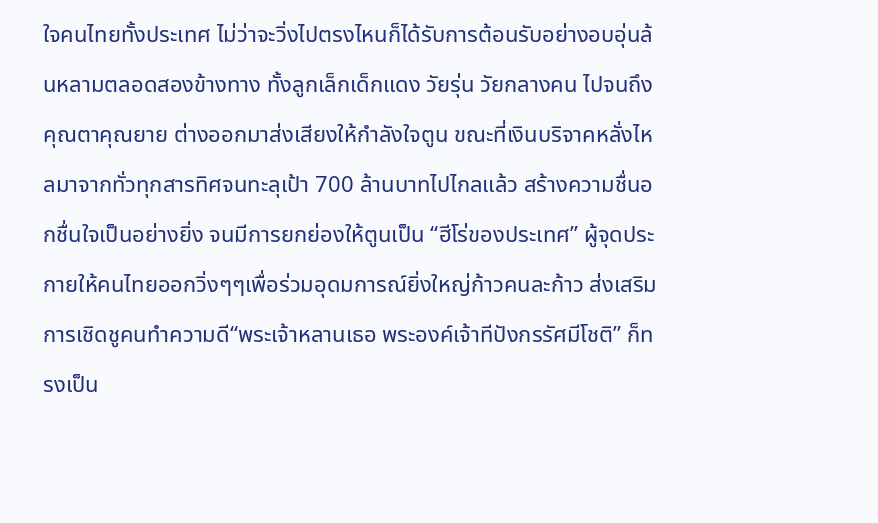ใจคนไทยทั้งประเทศ ไม่ว่าจะวิ่งไปตรงไหนก็ได้รับการต้อนรับอย่างอบอุ่นล้นหลามตลอดสองข้างทาง ทั้งลูกเล็กเด็กแดง วัยรุ่น วัยกลางคน ไปจนถึงคุณตาคุณยาย ต่างออกมาส่งเสียงให้กำลังใจตูน ขณะที่เงินบริจาคหลั่งไหลมาจากทั่วทุกสารทิศจนทะลุเป้า 700 ล้านบาทไปไกลแล้ว สร้างความชื่นอกชื่นใจเป็นอย่างยิ่ง จนมีการยกย่องให้ตูนเป็น “ฮีโร่ของประเทศ” ผู้จุดประกายให้คนไทยออกวิ่งๆๆเพื่อร่วมอุดมการณ์ยิ่งใหญ่ก้าวคนละก้าว ส่งเสริมการเชิดชูคนทำความดี“พระเจ้าหลานเธอ พระองค์เจ้าทีปังกรรัศมีโชติ” ก็ทรงเป็น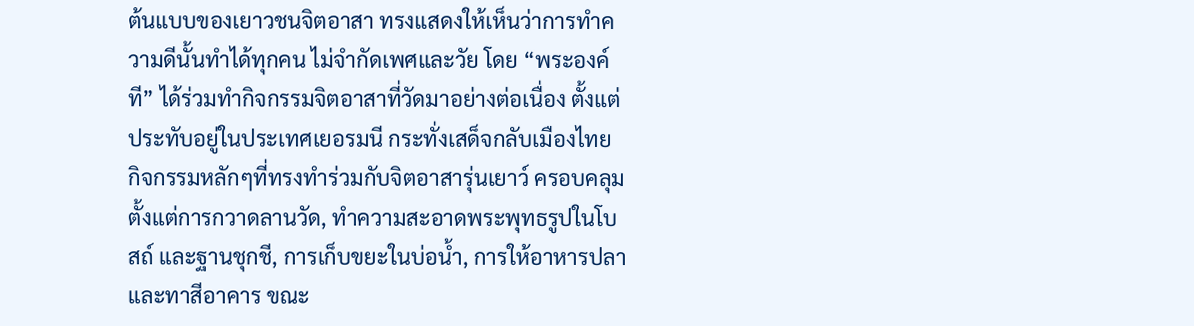ต้นแบบของเยาวชนจิตอาสา ทรงแสดงให้เห็นว่าการทำความดีนั้นทำได้ทุกคน ไม่จำกัดเพศและวัย โดย “พระองค์ที” ได้ร่วมทำกิจกรรมจิตอาสาที่วัดมาอย่างต่อเนื่อง ตั้งแต่ประทับอยู่ในประเทศเยอรมนี กระทั่งเสด็จกลับเมืองไทย กิจกรรมหลักๆที่ทรงทำร่วมกับจิตอาสารุ่นเยาว์ ครอบคลุมตั้งแต่การกวาดลานวัด, ทำความสะอาดพระพุทธรูปในโบสถ์ และฐานชุกชี, การเก็บขยะในบ่อน้ำ, การให้อาหารปลา และทาสีอาคาร ขณะ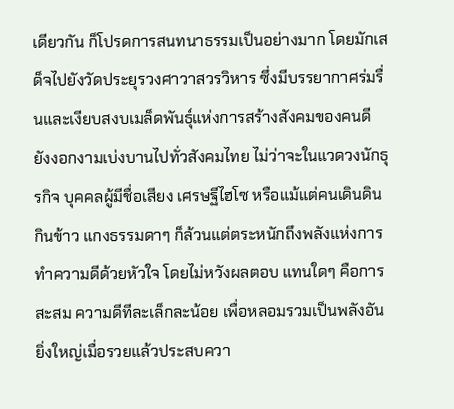เดียวกัน ก็โปรดการสนทนาธรรมเป็นอย่างมาก โดยมักเสด็จไปยังวัดประยุรวงศาวาสวรวิหาร ซึ่งมีบรรยากาศร่มรื่นและเงียบสงบเมล็ดพันธุ์แห่งการสร้างสังคมของคนดี ยังงอกงามเบ่งบานไปทั่วสังคมไทย ไม่ว่าจะในแวดวงนักธุรกิจ บุคคลผู้มีชื่อเสียง เศรษฐีไฮโซ หรือแม้แต่คนเดินดินกินข้าว แกงธรรมดาๆ ก็ล้วนแต่ตระหนักถึงพลังแห่งการทำความดีด้วยหัวใจ โดยไม่หวังผลตอบ แทนใดๆ คือการสะสม ความดีทีละเล็กละน้อย เพื่อหลอมรวมเป็นพลังอันยิ่งใหญ่เมื่อรวยแล้วประสบควา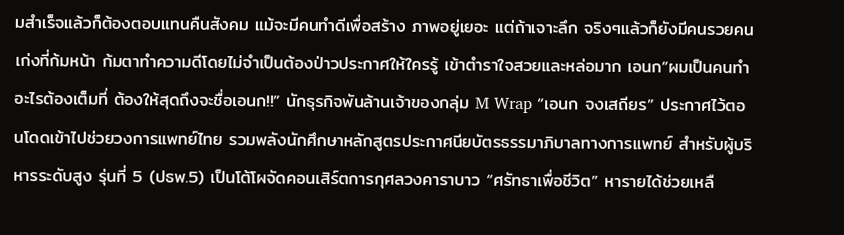มสำเร็จแล้วก็ต้องตอบแทนคืนสังคม แม้จะมีคนทำดีเพื่อสร้าง ภาพอยู่เยอะ แต่ถ้าเจาะลึก จริงๆแล้วก็ยังมีคนรวยคนเก่งที่ก้มหน้า ก้มตาทำความดีโดยไม่จำเป็นต้องป่าวประกาศให้ใครรู้ เข้าตำราใจสวยและหล่อมาก เอนก“ผมเป็นคนทำอะไรต้องเต็มที่ ต้องให้สุดถึงจะชื่อเอนก!!” นักธุรกิจพันล้านเจ้าของกลุ่ม M Wrap “เอนก จงเสถียร” ประกาศไว้ตอนโดดเข้าไปช่วยวงการแพทย์ไทย รวมพลังนักศึกษาหลักสูตรประกาศนียบัตรธรรมาภิบาลทางการแพทย์ สำหรับผู้บริหารระดับสูง รุ่นที่ 5 (ปธพ.5) เป็นโต้โผจัดคอนเสิร์ตการกุศลวงคาราบาว “ศรัทธาเพื่อชีวิต” หารายได้ช่วยเหลื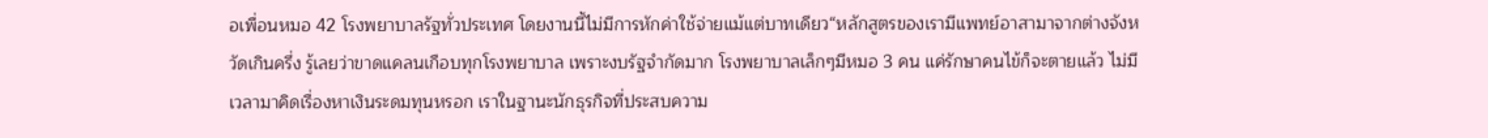อเพื่อนหมอ 42 โรงพยาบาลรัฐทั่วประเทศ โดยงานนี้ไม่มีการหักค่าใช้จ่ายแม้แต่บาทเดียว“หลักสูตรของเรามีแพทย์อาสามาจากต่างจังหวัดเกินครึ่ง รู้เลยว่าขาดแคลนเกือบทุกโรงพยาบาล เพราะงบรัฐจำกัดมาก โรงพยาบาลเล็กๆมีหมอ 3 คน แค่รักษาคนไข้ก็จะตายแล้ว ไม่มีเวลามาคิดเรื่องหาเงินระดมทุนหรอก เราในฐานะนักธุรกิจที่ประสบความ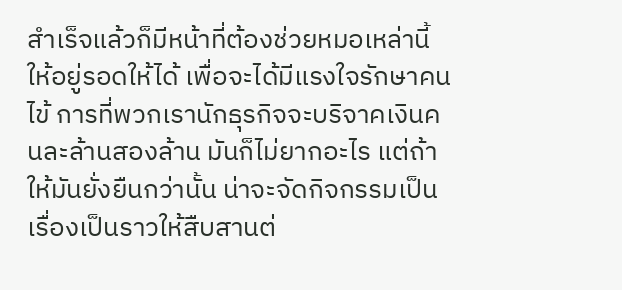สำเร็จแล้วก็มีหน้าที่ต้องช่วยหมอเหล่านี้ให้อยู่รอดให้ได้ เพื่อจะได้มีแรงใจรักษาคนไข้ การที่พวกเรานักธุรกิจจะบริจาคเงินคนละล้านสองล้าน มันก็ไม่ยากอะไร แต่ถ้าให้มันยั่งยืนกว่านั้น น่าจะจัดกิจกรรมเป็นเรื่องเป็นราวให้สืบสานต่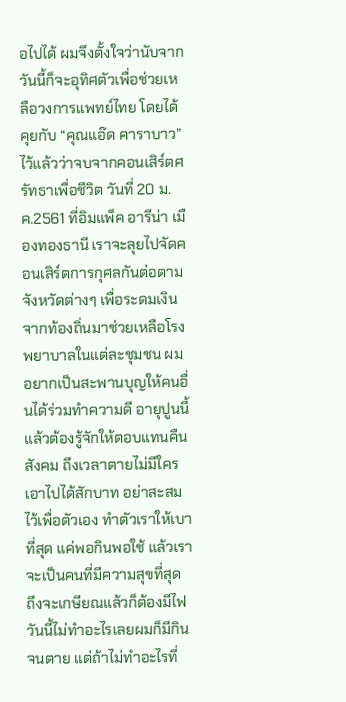อไปได้ ผมจึงตั้งใจว่านับจากวันนี้ก็จะอุทิศตัวเพื่อช่วยเหลือวงการแพทย์ไทย โดยได้คุยกับ “คุณแอ๊ด คาราบาว” ไว้แล้วว่าจบจากคอนเสิร์ตศรัทธาเพื่อชีวิต วันที่ 20 ม.ค.2561 ที่อิมแพ็ค อารีน่า เมืองทองธานี เราจะลุยไปจัดคอนเสิร์ตการกุศลกันต่อตามจังหวัดต่างๆ เพื่อระดมเงินจากท้องถิ่นมาช่วยเหลือโรงพยาบาลในแต่ละชุมชน ผมอยากเป็นสะพานบุญให้คนอื่นได้ร่วมทำความดี อายุปูนนี้แล้วต้องรู้จักให้ตอบแทนคืนสังคม ถึงเวลาตายไม่มีใครเอาไปได้สักบาท อย่าสะสมไว้เพื่อตัวเอง ทำตัวเราให้เบาที่สุด แค่พอกินพอใช้ แล้วเราจะเป็นคนที่มีความสุขที่สุด ถึงจะเกษียณแล้วก็ต้องมีไฟ วันนี้ไม่ทำอะไรเลยผมก็มีกินจนตาย แต่ถ้าไม่ทำอะไรที่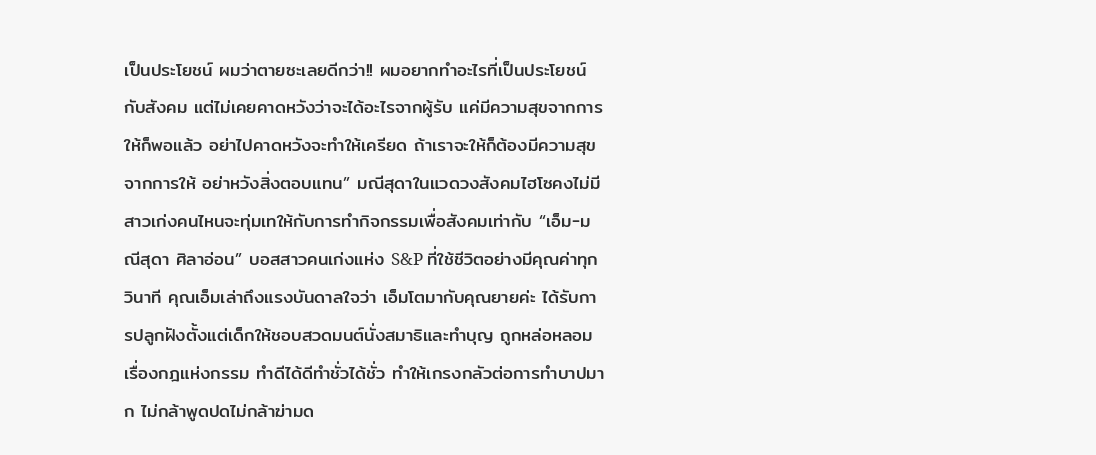เป็นประโยชน์ ผมว่าตายซะเลยดีกว่า!! ผมอยากทำอะไรที่เป็นประโยชน์กับสังคม แต่ไม่เคยคาดหวังว่าจะได้อะไรจากผู้รับ แค่มีความสุขจากการให้ก็พอแล้ว อย่าไปคาดหวังจะทำให้เครียด ถ้าเราจะให้ก็ต้องมีความสุขจากการให้ อย่าหวังสิ่งตอบแทน” มณีสุดาในแวดวงสังคมไฮโซคงไม่มีสาวเก่งคนไหนจะทุ่มเทให้กับการทำกิจกรรมเพื่อสังคมเท่ากับ “เอ็ม-มณีสุดา ศิลาอ่อน” บอสสาวคนเก่งแห่ง S&P ที่ใช้ชีวิตอย่างมีคุณค่าทุกวินาที คุณเอ็มเล่าถึงแรงบันดาลใจว่า เอ็มโตมากับคุณยายค่ะ ได้รับการปลูกฝังตั้งแต่เด็กให้ชอบสวดมนต์นั่งสมาธิและทำบุญ ถูกหล่อหลอมเรื่องกฎแห่งกรรม ทำดีได้ดีทำชั่วได้ชั่ว ทำให้เกรงกลัวต่อการทำบาปมาก ไม่กล้าพูดปดไม่กล้าฆ่ามด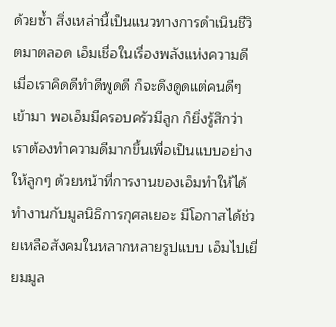ด้วยซ้ำ สิ่งเหล่านี้เป็นแนวทางการดำเนินชีวิตมาตลอด เอ็มเชื่อในเรื่องพลังแห่งความดี เมื่อเราคิดดีทำดีพูดดี ก็จะดึงดูดแต่คนดีๆเข้ามา พอเอ็มมีครอบครัวมีลูก ก็ยิ่งรู้สึกว่าเราต้องทำความดีมากขึ้นเพื่อเป็นแบบอย่างให้ลูกๆ ด้วยหน้าที่การงานของเอ็มทำให้ได้ทำงานกับมูลนิธิการกุศลเยอะ มีโอกาสได้ช่วยเหลือสังคมในหลากหลายรูปแบบ เอ็มไปเยี่ยมมูล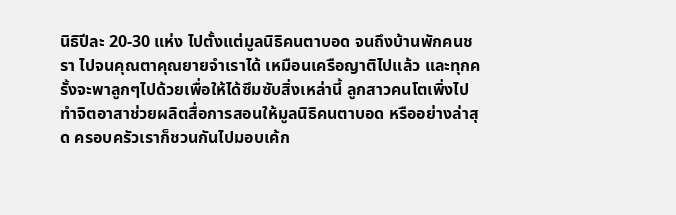นิธิปีละ 20-30 แห่ง ไปตั้งแต่มูลนิธิคนตาบอด จนถึงบ้านพักคนชรา ไปจนคุณตาคุณยายจำเราได้ เหมือนเครือญาติไปแล้ว และทุกครั้งจะพาลูกๆไปด้วยเพื่อให้ได้ซึมซับสิ่งเหล่านี้ ลูกสาวคนโตเพิ่งไปทำจิตอาสาช่วยผลิตสื่อการสอนให้มูลนิธิคนตาบอด หรืออย่างล่าสุด ครอบครัวเราก็ชวนกันไปมอบเค้ก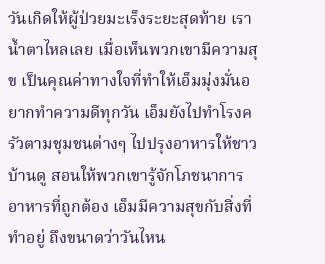วันเกิดให้ผู้ป่วยมะเร็งระยะสุดท้าย เราน้ำตาไหลเลย เมื่อเห็นพวกเขามีความสุข เป็นคุณค่าทางใจที่ทำให้เอ็มมุ่งมั่นอยากทำความดีทุกวัน เอ็มยังไปทำโรงครัวตามชุมชนต่างๆ ไปปรุงอาหารให้ชาวบ้านดู สอนให้พวกเขารู้จักโภชนาการอาหารที่ถูกต้อง เอ็มมีความสุขกับสิ่งที่ทำอยู่ ถึงขนาดว่าวันไหน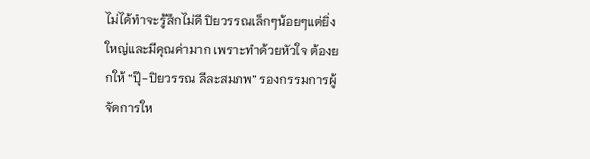ไม่ได้ทำจะรู้สึกไม่ดี ปิยวรรณเล็กๆน้อยๆแต่ยิ่งใหญ่และมีคุณค่ามาก เพราะทำด้วยหัวใจ ต้องยกให้ “ปุ๊-ปิยวรรณ ลีละสมภพ” รองกรรมการผู้จัดการให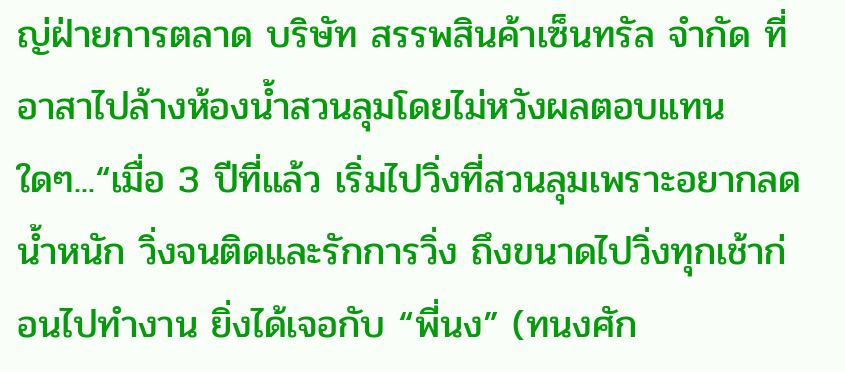ญ่ฝ่ายการตลาด บริษัท สรรพสินค้าเซ็นทรัล จำกัด ที่อาสาไปล้างห้องน้ำสวนลุมโดยไม่หวังผลตอบแทนใดๆ...“เมื่อ 3 ปีที่แล้ว เริ่มไปวิ่งที่สวนลุมเพราะอยากลดน้ำหนัก วิ่งจนติดและรักการวิ่ง ถึงขนาดไปวิ่งทุกเช้าก่อนไปทำงาน ยิ่งได้เจอกับ “พี่นง” (ทนงศัก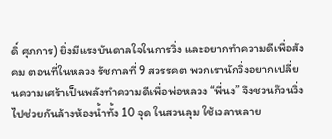ดิ์ ศุภการ) ยิ่งมีแรงบันดาลใจในการวิ่ง และอยากทำความดีเพื่อสังคม ตอนที่ในหลวง รัชกาลที่ 9 สวรรคต พวกเรานักวิ่งอยากเปลี่ยนความเศร้าเป็นพลังทำความดีเพื่อพ่อหลวง “พี่นง” จึงชวนก๊วนวิ่งไปช่วยกันล้างห้องน้ำทั้ง 10 จุด ในสวนลุม ใช้เวลาหลาย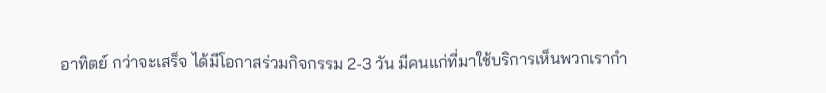อาทิตย์ กว่าจะเสร็จ ได้มีโอกาสร่วมกิจกรรม 2-3 วัน มีคนแก่ที่มาใช้บริการเห็นพวกเรากำ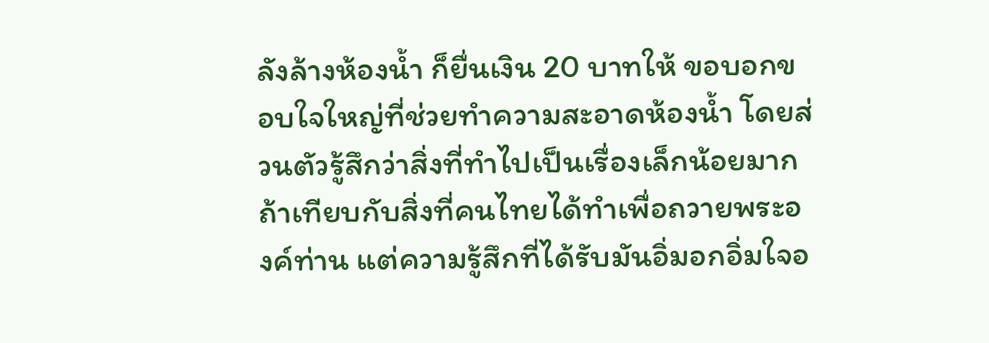ลังล้างห้องน้ำ ก็ยื่นเงิน 20 บาทให้ ขอบอกขอบใจใหญ่ที่ช่วยทำความสะอาดห้องน้ำ โดยส่วนตัวรู้สึกว่าสิ่งที่ทำไปเป็นเรื่องเล็กน้อยมาก ถ้าเทียบกับสิ่งที่คนไทยได้ทำเพื่อถวายพระองค์ท่าน แต่ความรู้สึกที่ได้รับมันอิ่มอกอิ่มใจอ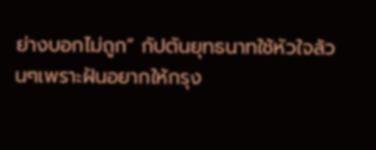ย่างบอกไม่ถูก” กัปตันยุทธนาทใช้หัวใจล้วนๆเพราะฝันอยากให้กรุง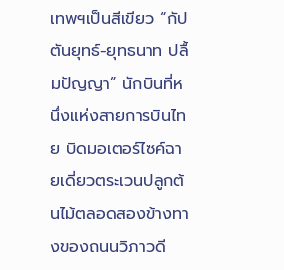เทพฯเป็นสีเขียว “กัปตันยุทธ์-ยุทธนาท ปลื้มปัญญา” นักบินที่หนึ่งแห่งสายการบินไทย บิดมอเตอร์ไซค์ฉายเดี่ยวตระเวนปลูกต้นไม้ตลอดสองข้างทางของถนนวิภาวดี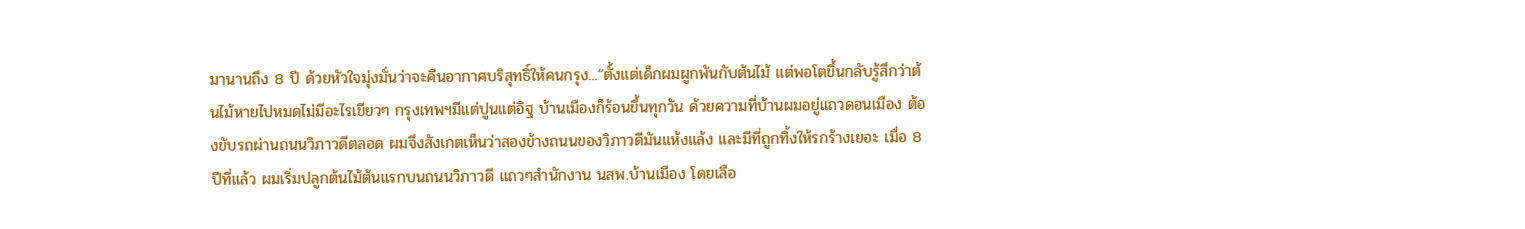มานานถึง 8 ปี ด้วยหัวใจมุ่งมั่นว่าจะคืนอากาศบริสุทธิ์ให้คนกรุง...“ตั้งแต่เด็กผมผูกพันกับต้นไม้ แต่พอโตขึ้นกลับรู้สึกว่าต้นไม้หายไปหมดไม่มีอะไรเขียวๆ กรุงเทพฯมีแต่ปูนแต่อิฐ บ้านเมืองก็ร้อนขึ้นทุกวัน ด้วยความที่บ้านผมอยู่แถวดอนเมือง ต้องขับรถผ่านถนนวิภาวดีตลอด ผมจึงสังเกตเห็นว่าสองข้างถนนของวิภาวดีมันแห้งแล้ง และมีที่ถูกทิ้งให้รกร้างเยอะ เมื่อ 8 ปีที่แล้ว ผมเริ่มปลูกต้นไม้ต้นแรกบนถนนวิภาวดี แถวๆสำนักงาน นสพ.บ้านเมือง โดยเลือ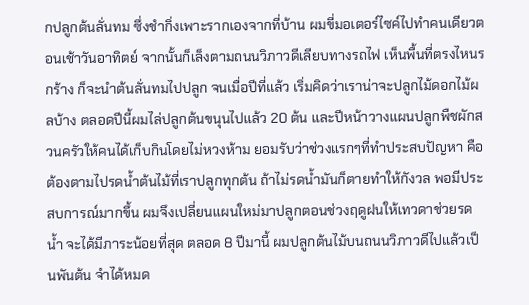กปลูกต้นลั่นทม ซึ่งชำกิ่งเพาะรากเองจากที่บ้าน ผมขี่มอเตอร์ไซค์ไปทำคนเดียวตอนเช้าวันอาทิตย์ จากนั้นก็เล็งตามถนนวิภาวดีเลียบทางรถไฟ เห็นพื้นที่ตรงไหนรกร้าง ก็จะนำต้นลั่นทมไปปลูก จนเมื่อปีที่แล้ว เริ่มคิดว่าเราน่าจะปลูกไม้ดอกไม้ผลบ้าง ตลอดปีนี้ผมไล่ปลูกต้นขนุนไปแล้ว 20 ต้น และปีหน้าวางแผนปลูกพืชผักสวนครัวให้คนได้เก็บกินโดยไม่หวงห้าม ยอมรับว่าช่วงแรกๆที่ทำประสบปัญหา คือต้องตามไปรดน้ำต้นไม้ที่เราปลูกทุกต้น ถ้าไม่รดน้ำมันก็ตายทำให้กังวล พอมีประสบการณ์มากขึ้น ผมจึงเปลี่ยนแผนใหม่มาปลูกตอนช่วงฤดูฝนให้เทวดาช่วยรดน้ำ จะได้มีภาระน้อยที่สุด ตลอด 8 ปีมานี้ ผมปลูกต้นไม้บนถนนวิภาวดีไปแล้วเป็นพันต้น จำได้หมด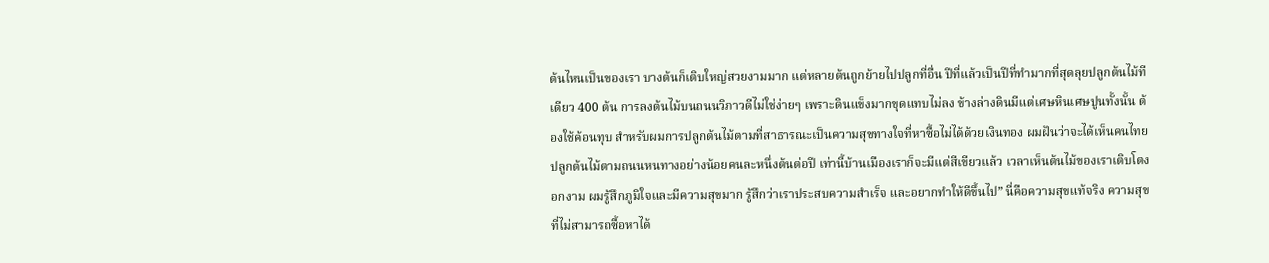ต้นไหนเป็นของเรา บางต้นก็เติบใหญ่สวยงามมาก แต่หลายต้นถูกย้ายไปปลูกที่อื่น ปีที่แล้วเป็นปีที่ทำมากที่สุดลุยปลูกต้นไม้ทีเดียว 400 ต้น การลงต้นไม้บนถนนวิภาวดีไม่ใช่ง่ายๆ เพราะดินแข็งมากขุดแทบไม่ลง ข้างล่างดินมีแต่เศษหินเศษปูนทั้งนั้น ต้องใช้ค้อนทุบ สำหรับผมการปลูกต้นไม้ตามที่สาธารณะเป็นความสุขทางใจที่หาซื้อไม่ได้ด้วยเงินทอง ผมฝันว่าจะได้เห็นคนไทยปลูกต้นไม้ตามถนนหนทางอย่างน้อยคนละหนึ่งต้นต่อปี เท่านี้บ้านเมืองเราก็จะมีแต่สีเขียวแล้ว เวลาเห็นต้นไม้ของเราเติบโตงอกงาม ผมรู้สึกภูมิใจและมีความสุขมาก รู้สึกว่าเราประสบความสำเร็จ และอยากทำให้ดีขึ้นไป” นี่คือความสุขแท้จริง ความสุขที่ไม่สามารถซื้อหาได้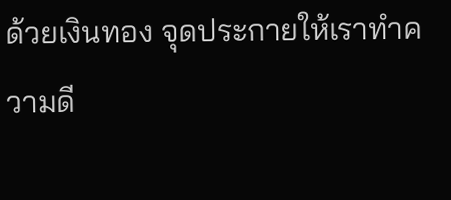ด้วยเงินทอง จุดประกายให้เราทำความดี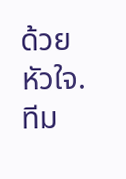ด้วยหัวใจ.ทีม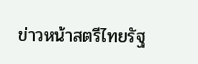ข่าวหน้าสตรีไทยรัฐ